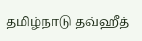தமிழ்நாடு தவ்ஹீத்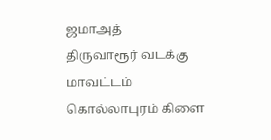ஜமாஅத்
திருவாரூர் வடக்கு மாவட்டம்
கொல்லாபுரம் கிளை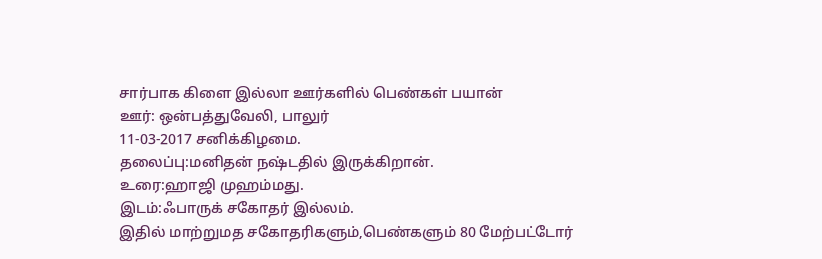சார்பாக கிளை இல்லா ஊர்களில் பெண்கள் பயான்
ஊர்: ஒன்பத்துவேலி, பாலுர்
11-03-2017 சனிக்கிழமை.
தலைப்பு:மனிதன் நஷ்டதில் இருக்கிறான்.
உரை:ஹாஜி முஹம்மது.
இடம்:ஃபாருக் சகோதர் இல்லம்.
இதில் மாற்றுமத சகோதரிகளும்,பெண்களும் 80 மேற்பட்டோர்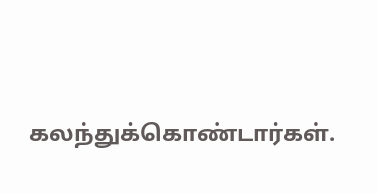கலந்துக்கொண்டார்கள்.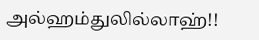அல்ஹம்துலில்லாஹ்!!